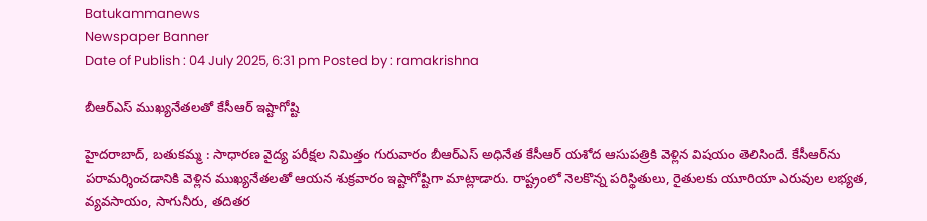Batukammanews
Newspaper Banner
Date of Publish : 04 July 2025, 6:31 pm Posted by : ramakrishna

బీఆర్ఎస్ ముఖ్యనేతలతో కేసీఆర్ ఇష్టాగోష్టి

హైదరాబాద్, బతుకమ్మ : సాధారణ వైద్య పరీక్షల నిమిత్తం గురువారం బీఆర్ఎస్ అధినేత కేసీఆర్ యశోద ఆసుపత్రికి వెళ్లిన విషయం తెలిసిందే. కేసీఆర్‌ను పరామర్శించడానికి వెళ్లిన ముఖ్యనేతలతో ఆయన శుక్రవారం ఇష్టాగోష్టిగా మాట్లాడారు. రాష్ట్రంలో నెలకొన్న పరిస్థితులు, రైతులకు యూరియా ఎరువుల లభ్యత, వ్యవసాయం, సాగునీరు, తదితర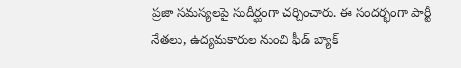ప్రజా సమస్యలపై సుదీర్ఘంగా చర్చించారు. ఈ సందర్భంగా పార్టీ నేతలు, ఉద్యమకారుల నుంచి ఫీడ్ బ్యాక్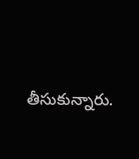తీసుకున్నారు.